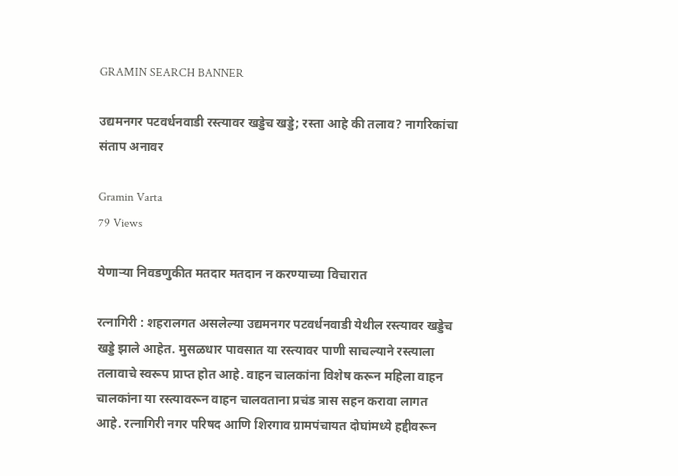GRAMIN SEARCH BANNER

उद्यमनगर पटवर्धनवाडी रस्त्यावर खड्डेच खड्डे; रस्ता आहे की तलाव? नागरिकांचा संताप अनावर

Gramin Varta
79 Views

येणाऱ्या निवडणुकीत मतदार मतदान न करण्याच्या विचारात

रत्नागिरी : शहरालगत असलेल्या उद्यमनगर पटवर्धनवाडी येथील रस्त्यावर खड्डेच खड्डे झाले आहेत. मुसळधार पावसात या रस्त्यावर पाणी साचल्याने रस्त्याला तलावाचे स्वरूप प्राप्त होत आहे. वाहन चालकांना विशेष करून महिला वाहन चालकांना या रस्त्यावरून वाहन चालवताना प्रचंड त्रास सहन करावा लागत आहे. रत्नागिरी नगर परिषद आणि शिरगाव ग्रामपंचायत दोघांमध्ये हद्दीवरून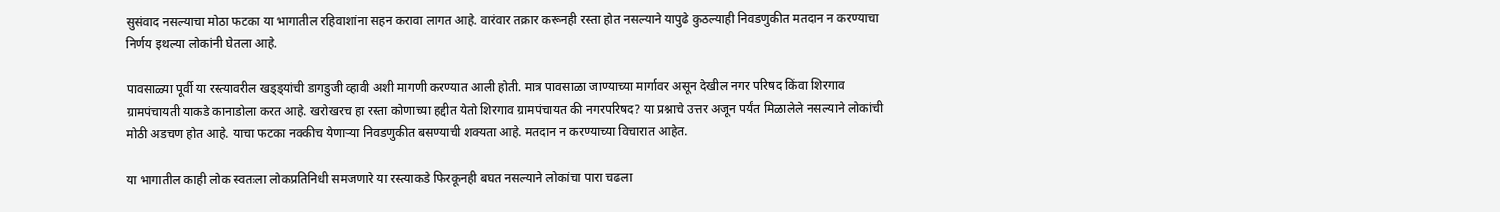सुसंवाद नसल्याचा मोठा फटका या भागातील रहिवाशांना सहन करावा लागत आहे. वारंवार तक्रार करूनही रस्ता होत नसल्याने यापुढे कुठल्याही निवडणुकीत मतदान न करण्याचा निर्णय इथल्या लोकांनी घेतला आहे.

पावसाळ्या पूर्वी या रस्त्यावरील खड्ड्यांची डागडुजी व्हावी अशी मागणी करण्यात आली होती. मात्र पावसाळा जाण्याच्या मार्गावर असून देखील नगर परिषद किंवा शिरगाव ग्रामपंचायती याकडे कानाडोला करत आहे. खरोखरच हा रस्ता कोणाच्या हद्दीत येतो शिरगाव ग्रामपंचायत की नगरपरिषद? या प्रश्नाचे उत्तर अजून पर्यंत मिळालेले नसल्याने लोकांची मोठी अडचण होत आहे. याचा फटका नक्कीच येणाऱ्या निवडणुकीत बसण्याची शक्यता आहे. मतदान न करण्याच्या विचारात आहेत.

या भागातील काही लोक स्वतःला लोकप्रतिनिधी समजणारे या रस्त्याकडे फिरकूनही बघत नसल्याने लोकांचा पारा चढला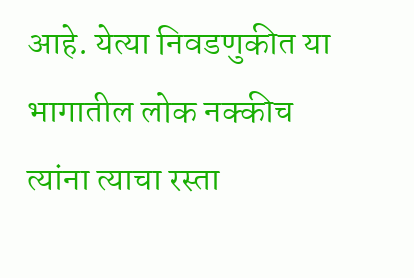आहे. येत्या निवडणुकीत या भागातील लोक नक्कीच त्यांना त्याचा रस्ता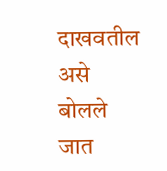दाखवतील असे बोलले जात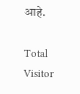आहे.

Total Visitor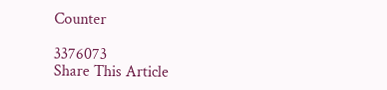Counter

3376073
Share This Article